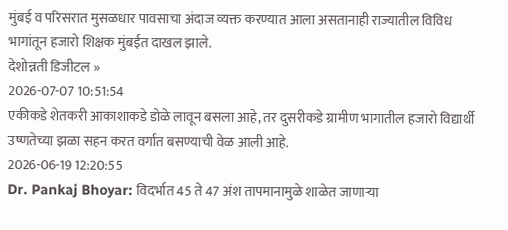मुंबई व परिसरात मुसळधार पावसाचा अंदाज व्यक्त करण्यात आला असतानाही राज्यातील विविध भागांतून हजारो शिक्षक मुंबईत दाखल झाले.
देशोन्नती डिजीटल »
2026-07-07 10:51:54
एकीकडे शेतकरी आकाशाकडे डोळे लावून बसला आहे, तर दुसरीकडे ग्रामीण भागातील हजारो विद्यार्थी उष्णतेच्या झळा सहन करत वर्गात बसण्याची वेळ आली आहे.
2026-06-19 12:20:55
Dr. Pankaj Bhoyar: विदर्भात 45 ते 47 अंश तापमानामुळे शाळेत जाणाऱ्या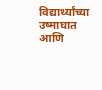विद्यार्थ्यांच्या उष्माघात आणि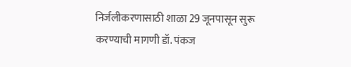निर्जलीकरणासाठी शाळा 29 जूनपासून सुरू करण्याची मागणी डॉ. पंकज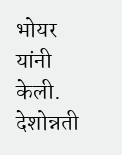भोयर यांनी केली.
देशोन्नती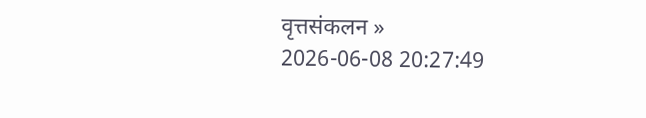वृत्तसंकलन »
2026-06-08 20:27:49